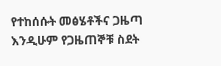የተከሰሱት መፅሄቶችና ጋዜጣ እንዲሁም የጋዜጠኞቹ ስደት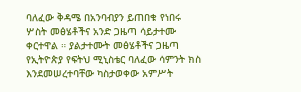ባለፈው ቅዳሜ በአንባብያን ይጠበቁ የነበሩ ሦስት መፅሄቶችና አንድ ጋዜጣ ሳይታተሙ ቀርተዋል ። ያልታተሙት መፅሄቶችና ጋዜጣ የኢትዮጵያ የፍትህ ሚኒስቴር ባለፈው ሳምንት ክስ እንደመሠረተባቸው ካስታወቀው አምሥት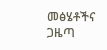መፅሄቶችና ጋዜጣ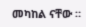መካከል ናቸው ።